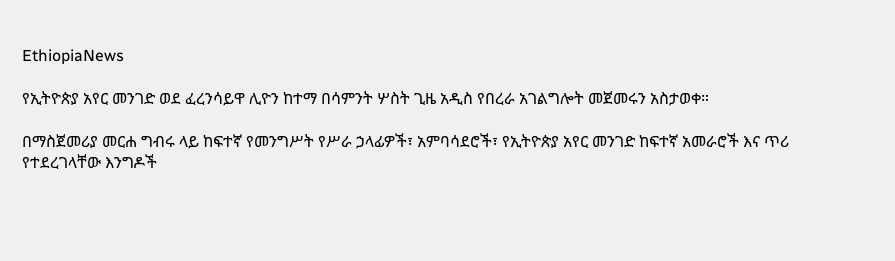EthiopiaNews

የኢትዮጵያ አየር መንገድ ወደ ፈረንሳይዋ ሊዮን ከተማ በሳምንት ሦስት ጊዜ አዲስ የበረራ አገልግሎት መጀመሩን አስታወቀ።

በማስጀመሪያ መርሐ ግብሩ ላይ ከፍተኛ የመንግሥት የሥራ ኃላፊዎች፣ አምባሳደሮች፣ የኢትዮጵያ አየር መንገድ ከፍተኛ አመራሮች እና ጥሪ የተደረገላቸው እንግዶች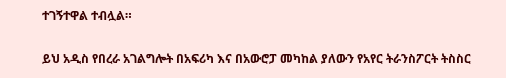ተገኝተዋል ተብሏል።

ይህ አዲስ የበረራ አገልግሎት በአፍሪካ እና በአውሮፓ መካከል ያለውን የአየር ትራንስፖርት ትስስር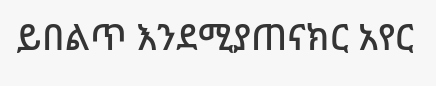ይበልጥ እንደሚያጠናክር አየር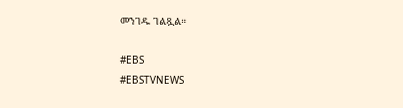መንገዱ ገልጿል።

#EBS
#EBSTVNEWS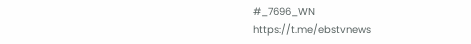#_7696_WN
https://t.me/ebstvnews